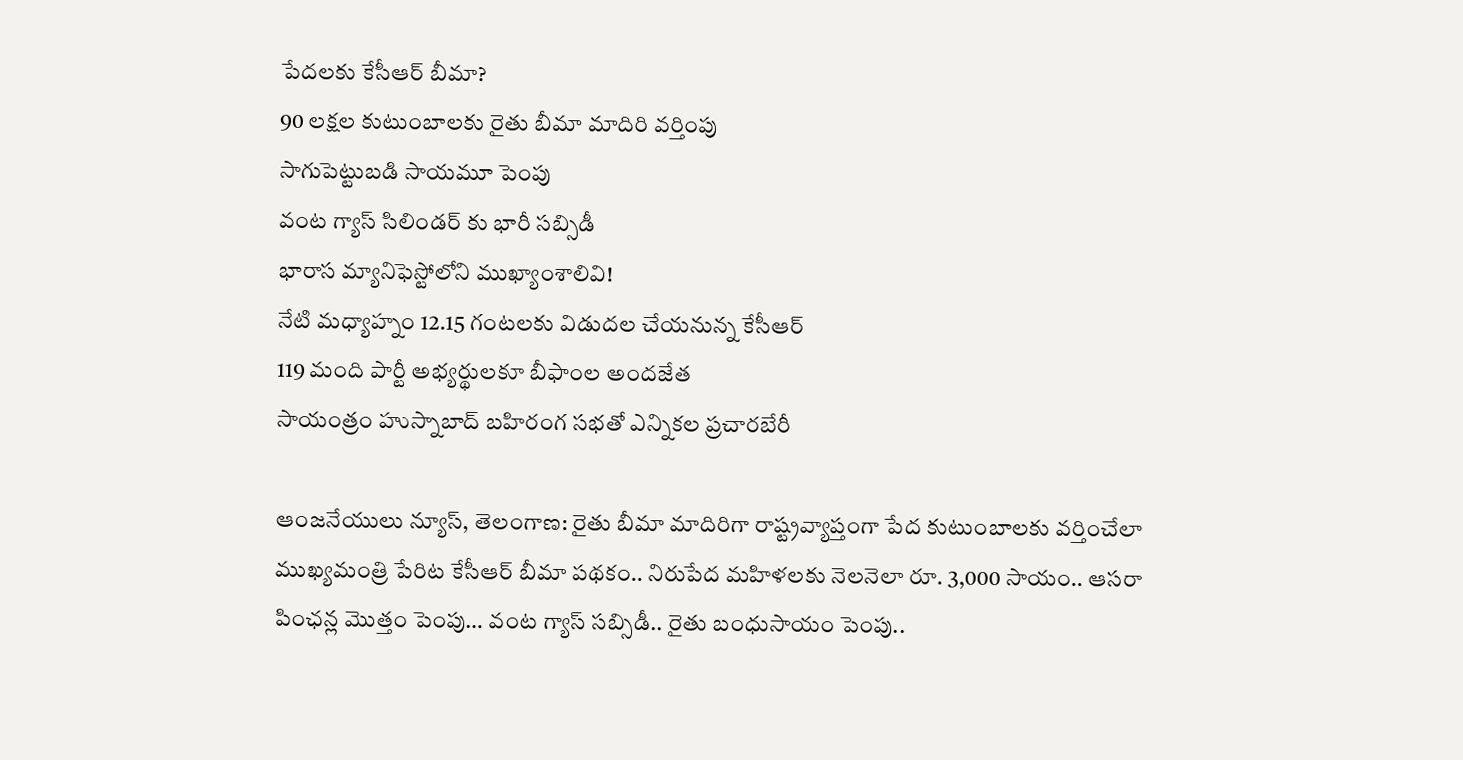పేదలకు కేసీఆర్ బీమా?
90 లక్షల కుటుంబాలకు రైతు బీమా మాదిరి వర్తింపు
సాగుపెట్టుబడి సాయమూ పెంపు
వంట గ్యాస్ సిలిండర్ కు భారీ సబ్సిడీ
భారాస మ్యానిఫెస్టోలోని ముఖ్యాంశాలివి!
నేటి మధ్యాహ్నం 12.15 గంటలకు విడుదల చేయనున్న కేసీఆర్
119 మంది పార్టీ అభ్యర్థులకూ బీఫాంల అందజేత
సాయంత్రం హుస్నాబాద్ బహిరంగ సభతో ఎన్నికల ప్రచారబేరీ

ఆంజనేయులు న్యూస్, తెలంగాణ: రైతు బీమా మాదిరిగా రాష్ట్రవ్యాప్తంగా పేద కుటుంబాలకు వర్తించేలా ముఖ్యమంత్రి పేరిట కేసీఆర్ బీమా పథకం.. నిరుపేద మహిళలకు నెలనెలా రూ. 3,000 సాయం.. ఆసరా పింఛన్ల మొత్తం పెంపు… వంట గ్యాస్ సబ్సిడీ.. రైతు బంధుసాయం పెంపు..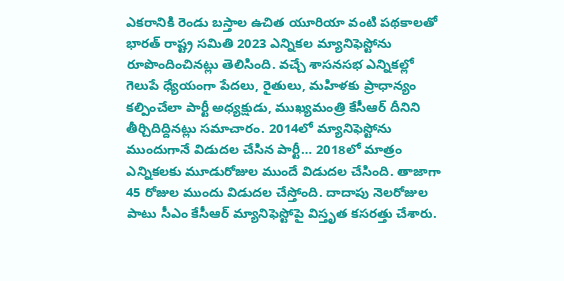ఎకరానికి రెండు బస్తాల ఉచిత యూరియా వంటి పథకాలతో భారత్ రాష్ట్ర సమితి 2023 ఎన్నికల మ్యానిఫెస్టోను రూపొందించినట్లు తెలిసింది. వచ్చే శాసనసభ ఎన్నికల్లో గెలుపే ధ్యేయంగా పేదలు, రైతులు, మహిళకు ప్రాధాన్యం కల్పించేలా పార్టీ అధ్యక్షుడు, ముఖ్యమంత్రి కేసీఆర్ దీనిని తీర్చిదిద్దినట్లు సమాచారం. 2014లో మ్యానిఫెస్టోను ముందుగానే విడుదల చేసిన పార్టీ… 2018లో మాత్రం ఎన్నికలకు మూడురోజుల ముందే విడుదల చేసింది. తాజాగా 45 రోజుల ముందు విడుదల చేస్తోంది. దాదాపు నెలరోజుల పాటు సీఎం కేసీఆర్ మ్యానిఫెస్టోపై విస్తృత కసరత్తు చేశారు.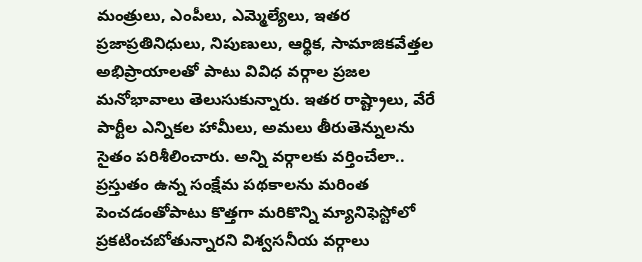మంత్రులు, ఎంపీలు, ఎమ్మెల్యేలు, ఇతర ప్రజాప్రతినిధులు, నిపుణులు, ఆర్థిక, సామాజికవేత్తల అభిప్రాయాలతో పాటు వివిధ వర్గాల ప్రజల మనోభావాలు తెలుసుకున్నారు. ఇతర రాష్ట్రాలు, వేరే పార్టీల ఎన్నికల హామీలు, అమలు తీరుతెన్నులను సైతం పరిశీలించారు. అన్ని వర్గాలకు వర్తించేలా.. ప్రస్తుతం ఉన్న సంక్షేమ పథకాలను మరింత పెంచడంతోపాటు కొత్తగా మరికొన్ని మ్యానిఫెస్టోలో ప్రకటించబోతున్నారని విశ్వసనీయ వర్గాలు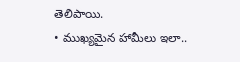తెలిపాయి.
• ముఖ్యమైన హామీలు ఇలా..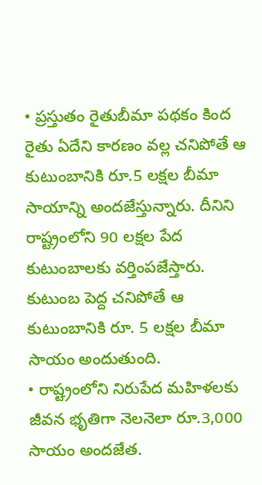• ప్రస్తుతం రైతుబీమా పథకం కింద రైతు ఏదేని కారణం వల్ల చనిపోతే ఆ కుటుంబానికి రూ.5 లక్షల బీమా సాయాన్ని అందజేస్తున్నారు. దీనిని రాష్ట్రంలోని 90 లక్షల పేద కుటుంబాలకు వర్తింపజేస్తారు. కుటుంబ పెద్ద చనిపోతే ఆ కుటుంబానికి రూ. 5 లక్షల బీమా సాయం అందుతుంది.
• రాష్ట్రంలోని నిరుపేద మహిళలకు జీవన భృతిగా నెలనెలా రూ.3,000 సాయం అందజేత.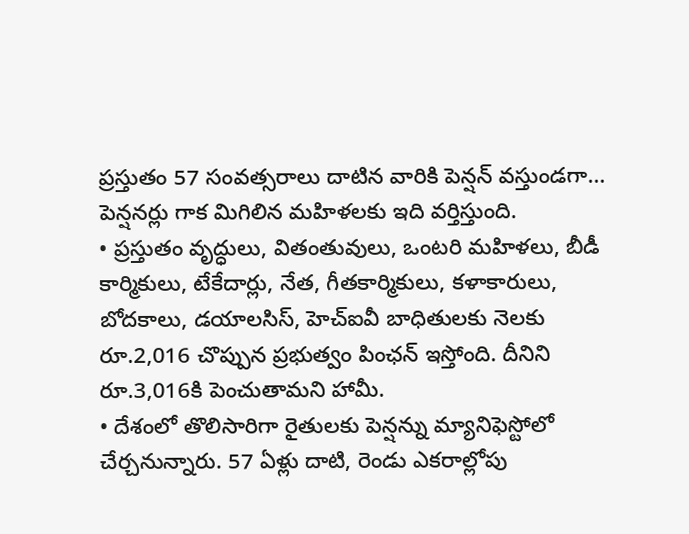ప్రస్తుతం 57 సంవత్సరాలు దాటిన వారికి పెన్షన్ వస్తుండగా… పెన్షనర్లు గాక మిగిలిన మహిళలకు ఇది వర్తిస్తుంది.
• ప్రస్తుతం వృద్ధులు, వితంతువులు, ఒంటరి మహిళలు, బీడీ కార్మికులు, టేకేదార్లు, నేత, గీతకార్మికులు, కళాకారులు, బోదకాలు, డయాలసిస్, హెచ్ఐవీ బాధితులకు నెలకు రూ.2,016 చొప్పున ప్రభుత్వం పింఛన్ ఇస్తోంది. దీనిని రూ.3,016కి పెంచుతామని హామీ.
• దేశంలో తొలిసారిగా రైతులకు పెన్షన్ను మ్యానిఫెస్టోలో చేర్చనున్నారు. 57 ఏళ్లు దాటి, రెండు ఎకరాల్లోపు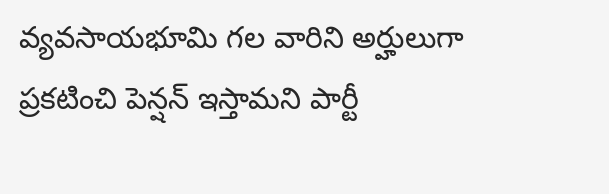వ్యవసాయభూమి గల వారిని అర్హులుగా ప్రకటించి పెన్షన్ ఇస్తామని పార్టీ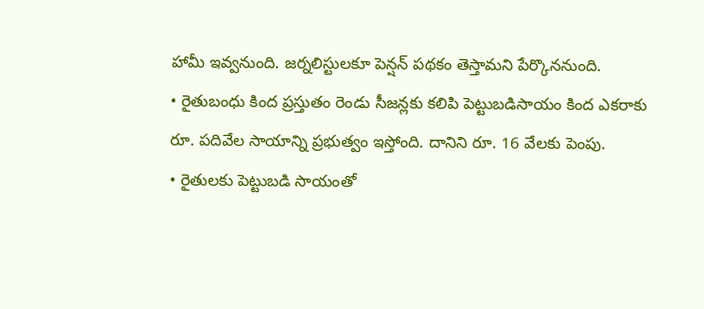హామీ ఇవ్వనుంది. జర్నలిస్టులకూ పెన్షన్ పథకం తెస్తామని పేర్కొననుంది.
• రైతుబంధు కింద ప్రస్తుతం రెండు సీజన్లకు కలిపి పెట్టుబడిసాయం కింద ఎకరాకు రూ. పదివేల సాయాన్ని ప్రభుత్వం ఇస్తోంది. దానిని రూ. 16 వేలకు పెంపు.
• రైతులకు పెట్టుబడి సాయంతో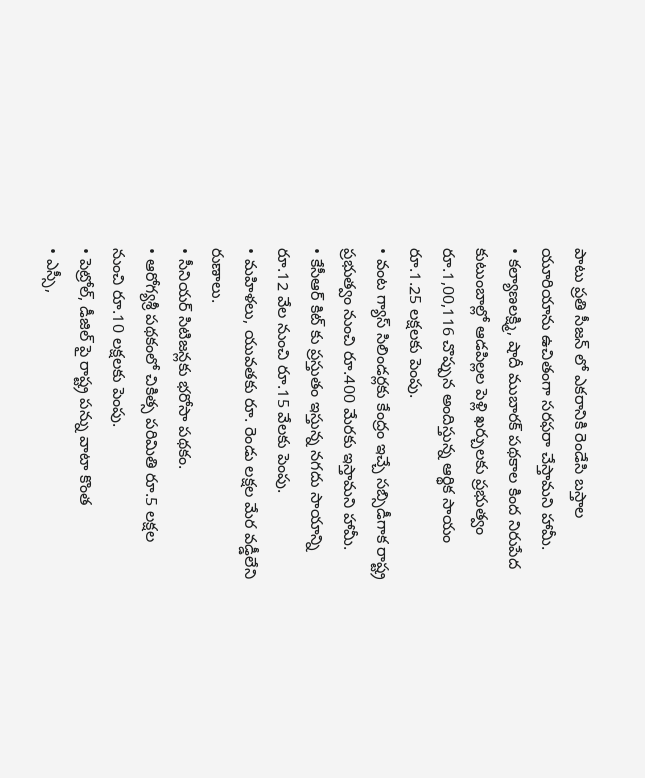పాటు ప్రతి సీజన్ లో ఎకరానికి రెండేసి బస్తాల యూరియాను ఉచితంగా సరఫరా చేస్తామని హామీ.
• కల్యాణలక్ష్మి, షాదీ ముబారక్ పథకాల కింద నిరుపేద కుటుంబాల్లో ఆడపిల్లల పెళ్లి ఖర్చులకు ప్రభుత్వం రూ.1,00,116 చొప్పున అందిస్తున్న ఆర్థిక సాయం రూ.1.25 లక్షలకు పెంపు.
• వంట గ్యాస్ సిలిండర్లకు కేంద్రం ఇచ్చే సబ్సిడీగాక రాష్ట్ర ప్రభుత్వం నుంచి రూ.400 మేరకు ఇస్తామని హామీ.
• కేసీఆర్ కిట్ కు ప్రస్తుతం ఇస్తున్న నగదు సాయాన్ని రూ.12 వేల నుంచి రూ.15 వేలకు పెంపు.
• మహిళలు, యువతకు రూ. రెండు లక్షల మేర వడ్డీలేని రుణాలు.
• సీనియర్ సిటిజన్లకు భరోసా పథకం.
• ఆరోగ్యశ్రీ పథకంలో చికిత్స పరిమితి రూ.5 లక్షల నుంచి రూ.10 లక్షలకు పెంపు.
• పెట్రోల్, డీజిల్ పై రాష్ట్ర పన్ను వాటా కొంత
• ఎస్సీ,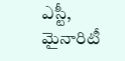ఎస్టీ, మైనారిటీ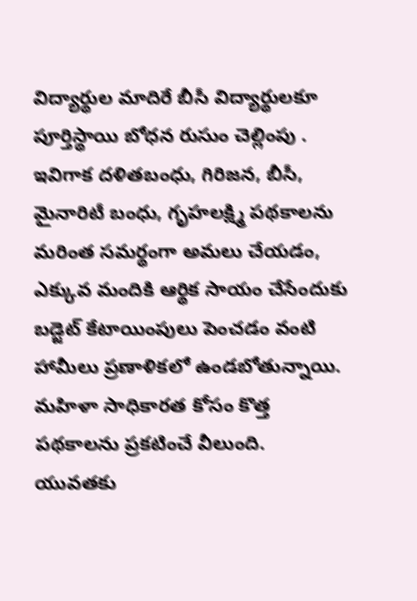విద్యార్థుల మాదిరే బీసీ విద్యార్థులకూ పూర్తిస్థాయి బోధన రుసుం చెల్లింపు . ఇవిగాక దళితబంధు, గిరిజన, బీసీ, మైనారిటీ బంధు, గృహలక్ష్మి పథకాలను మరింత సమర్థంగా అమలు చేయడం, ఎక్కువ మందికి ఆర్థిక సాయం చేసేందుకు బడ్జెట్ కేటాయింపులు పెంచడం వంటి హామీలు ప్రణాళికలో ఉండబోతున్నాయి. మహిళా సాధికారత కోసం కొత్త పథకాలను ప్రకటించే వీలుంది. యువతకు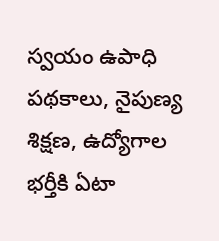స్వయం ఉపాధి పథకాలు, నైపుణ్య శిక్షణ, ఉద్యోగాల భర్తీకి ఏటా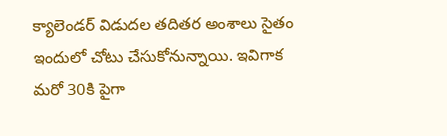క్యాలెండర్ విడుదల తదితర అంశాలు సైతం ఇందులో చోటు చేసుకోనున్నాయి. ఇవిగాక మరో 30కి పైగా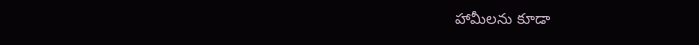హామీలను కూడా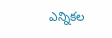ఎన్నికల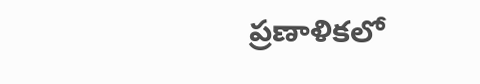ప్రణాళికలో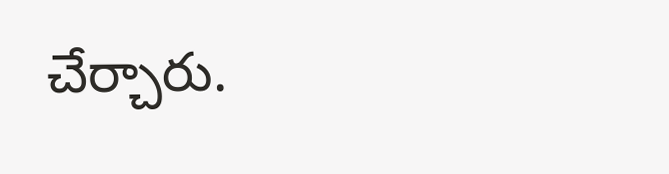చేర్చారు.